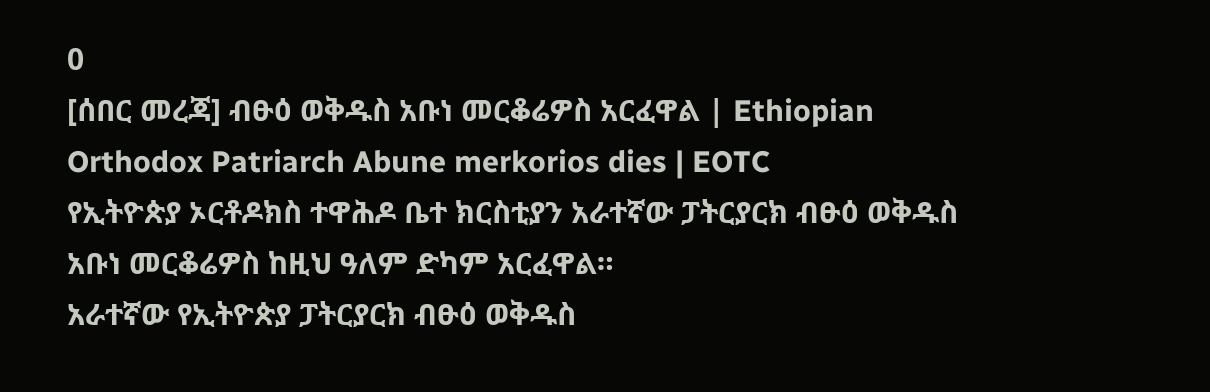0
[ሰበር መረጃ] ብፁዕ ወቅዱስ አቡነ መርቆሬዎስ አርፈዋል | Ethiopian Orthodox Patriarch Abune merkorios dies | EOTC
የኢትዮጵያ ኦርቶዶክስ ተዋሕዶ ቤተ ክርስቲያን አራተኛው ፓትርያርክ ብፁዕ ወቅዱስ አቡነ መርቆሬዎስ ከዚህ ዓለም ድካም አርፈዋል።
አራተኛው የኢትዮጵያ ፓትርያርክ ብፁዕ ወቅዱስ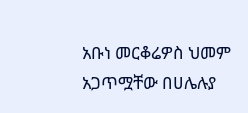አቡነ መርቆሬዎስ ህመም አጋጥሟቸው በሀሌሉያ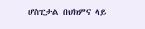ሆስፒታል በህክምና ላይ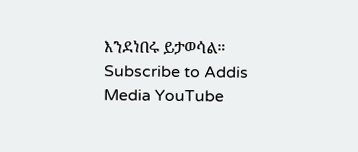እንደነበሩ ይታወሳል።
Subscribe to Addis Media YouTube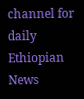channel for daily Ethiopian News